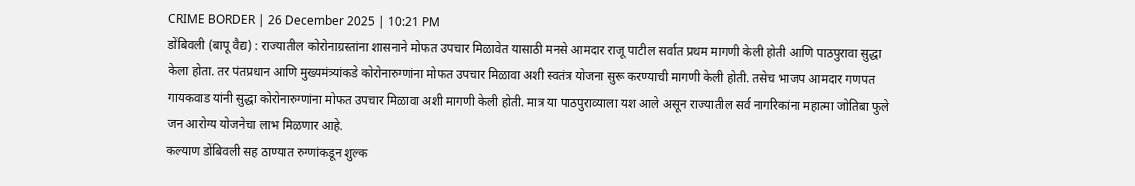CRIME BORDER | 26 December 2025 | 10:21 PM
डोंबिवली (बापू वैद्य) : राज्यातील कोरोनाग्रस्तांना शासनाने मोफत उपचार मिळावेत यासाठी मनसे आमदार राजू पाटील सर्वात प्रथम मागणी केली होती आणि पाठपुरावा सुद्धा केला होता. तर पंतप्रधान आणि मुख्यमंत्र्यांकडे कोरोनारुग्णांना मोफत उपचार मिळावा अशी स्वतंत्र योजना सुरू करण्याची मागणी केली होती. तसेच भाजप आमदार गणपत गायकवाड यांनी सुद्धा कोरोनारुग्णांना मोफत उपचार मिळावा अशी मागणी केली होती. मात्र या पाठपुराव्याला यश आले असून राज्यातील सर्व नागरिकांना महात्मा जोतिबा फुले जन आरोग्य योजनेचा लाभ मिळणार आहे.
कल्याण डोंबिवली सह ठाण्यात रुग्णांकडून शुल्क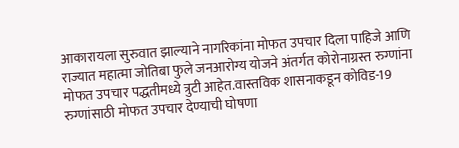आकारायला सुरुवात झाल्याने नागरिकांना मोफत उपचार दिला पाहिजे आणि राज्यात महात्मा जोतिबा फुले जनआरोग्य योजने अंतर्गत कोरोनाग्रस्त रुग्णांना मोफत उपचार पद्धतीमध्ये त्रुटी आहेत.वास्तविक शासनाकडून कोविड-19 रुग्णांसाठी मोफत उपचार देण्याची घोषणा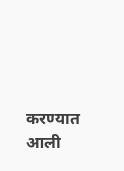करण्यात आली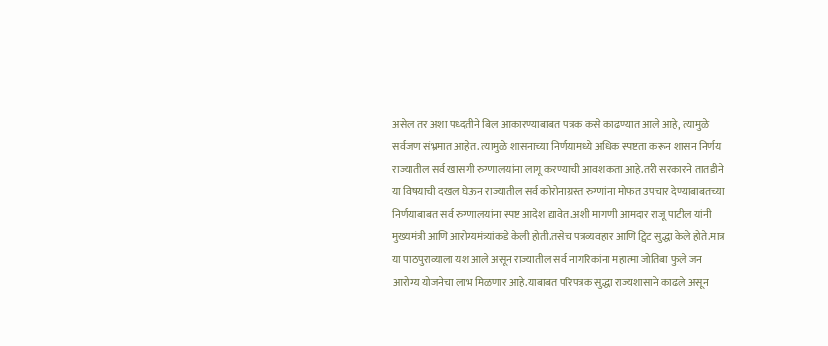असेल तर अशा पध्दतीने बिल आकारण्याबाबत पत्रक कसे काढण्यात आले आहे, त्यामुळे सर्वजण संभ्रमात आहेत. त्यामुळे शासनाच्या निर्णयामध्ये अधिक स्पष्टता करून शासन निर्णय राज्यातील सर्व खासगी रुग्णालयांना लागू करण्याची आवशकता आहे.तरी सरकारने तातडीने या विषयाची दखल घेऊन राज्यातील सर्व कोरोनाग्रस्त रुग्णांना मोफत उपचार देण्याबाबतच्या निर्णयाबाबत सर्व रुग्णालयांना स्पष्ट आदेश द्यावेत.अशी मागणी आमदार राजू पाटील यांनी मुख्यमंत्री आणि आरोग्यमंत्र्यांकडे केली होती.तसेच पत्रव्यवहार आणि ट्विट सुद्धा केले होते.मात्र या पाठपुराव्याला यश आले असून राज्यातील सर्व नागरिकांना महात्मा जोतिबा फुले जन आरोग्य योजनेचा लाभ मिळणार आहे.याबाबत परिपत्रक सुद्धा राज्यशासाने काढले असून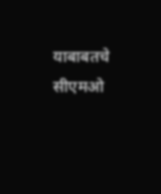याबाबतचे सीएमओ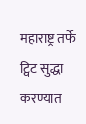महाराष्ट्र तर्फे ट्विट सुद्धा करण्यात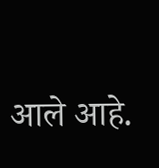आले आहे.